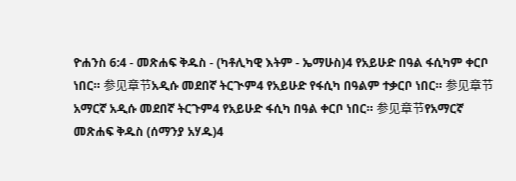ዮሐንስ 6:4 - መጽሐፍ ቅዱስ - (ካቶሊካዊ እትም - ኤማሁስ)4 የአይሁድ በዓል ፋሲካም ቀርቦ ነበር። 参见章节አዲሱ መደበኛ ትርጒም4 የአይሁድ የፋሲካ በዓልም ተቃርቦ ነበር። 参见章节አማርኛ አዲሱ መደበኛ ትርጉም4 የአይሁድ ፋሲካ በዓል ቀርቦ ነበር። 参见章节የአማርኛ መጽሐፍ ቅዱስ (ሰማንያ አሃዱ)4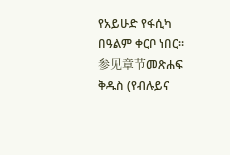የአይሁድ የፋሲካ በዓልም ቀርቦ ነበር። 参见章节መጽሐፍ ቅዱስ (የብሉይና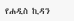የሐዲስ ኪዳን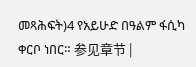መጻሕፍት)4 የአይሁድ በዓልም ፋሲካ ቀርቦ ነበር። 参见章节 |